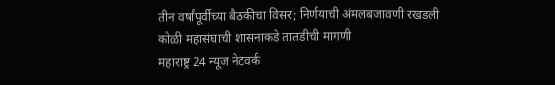तीन वर्षांपूर्वीच्या बैठकीचा विसर; निर्णयाची अंमलबजावणी रखडली
कोळी महासंघाची शासनाकडे तातडीची मागणी
महाराष्ट्र 24 न्यूज नेटवर्क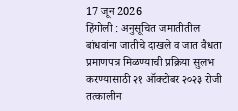17 जून 2026
हिंगोली : अनुसूचित जमातीतील बांधवांना जातीचे दाखले व जात वैधता प्रमाणपत्र मिळण्याची प्रक्रिया सुलभ करण्यासाठी २१ ऑक्टोबर २०२३ रोजी तत्कालीन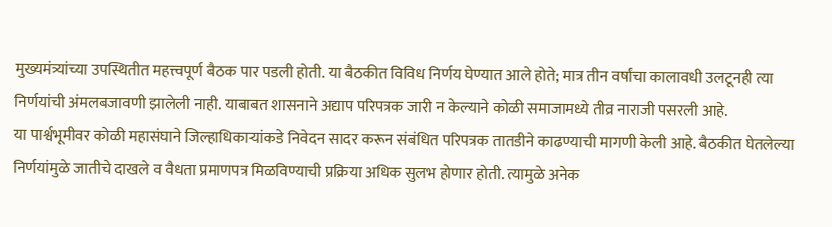मुख्यमंत्र्यांच्या उपस्थितीत महत्त्वपूर्ण बैठक पार पडली होती. या बैठकीत विविध निर्णय घेण्यात आले होते; मात्र तीन वर्षांचा कालावधी उलटूनही त्या निर्णयांची अंमलबजावणी झालेली नाही. याबाबत शासनाने अद्याप परिपत्रक जारी न केल्याने कोळी समाजामध्ये तीव्र नाराजी पसरली आहे.
या पार्श्वभूमीवर कोळी महासंघाने जिल्हाधिकाऱ्यांकडे निवेदन सादर करून संबंधित परिपत्रक तातडीने काढण्याची मागणी केली आहे. बैठकीत घेतलेल्या निर्णयांमुळे जातीचे दाखले व वैधता प्रमाणपत्र मिळविण्याची प्रक्रिया अधिक सुलभ होणार होती. त्यामुळे अनेक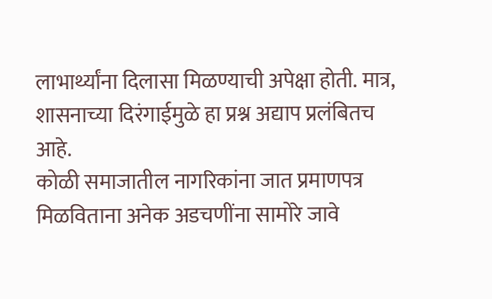लाभार्थ्यांना दिलासा मिळण्याची अपेक्षा होती. मात्र, शासनाच्या दिरंगाईमुळे हा प्रश्न अद्याप प्रलंबितच आहे.
कोळी समाजातील नागरिकांना जात प्रमाणपत्र मिळविताना अनेक अडचणींना सामोरे जावे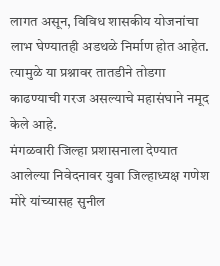लागत असून, विविध शासकीय योजनांचा लाभ घेण्यातही अडथळे निर्माण होत आहेत. त्यामुळे या प्रश्नावर तातडीने तोडगा काढण्याची गरज असल्याचे महासंघाने नमूद केले आहे.
मंगळवारी जिल्हा प्रशासनाला देण्यात आलेल्या निवेदनावर युवा जिल्हाध्यक्ष गणेश मोरे यांच्यासह सुनील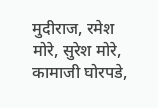मुदीराज, रमेश मोरे, सुरेश मोरे, कामाजी घोरपडे,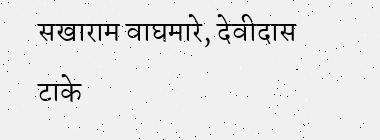सखाराम वाघमारे, देवीदास टाके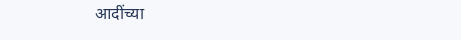आदींच्या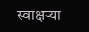स्वाक्षऱ्या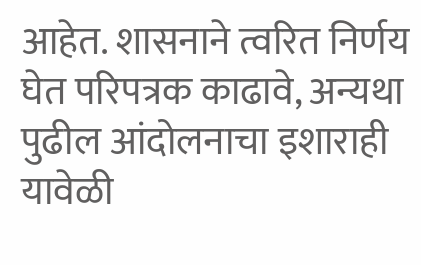आहेत. शासनाने त्वरित निर्णय घेत परिपत्रक काढावे, अन्यथा पुढील आंदोलनाचा इशाराही यावेळी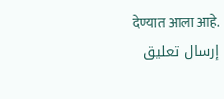देण्यात आला आहे.
إرسال تعليق